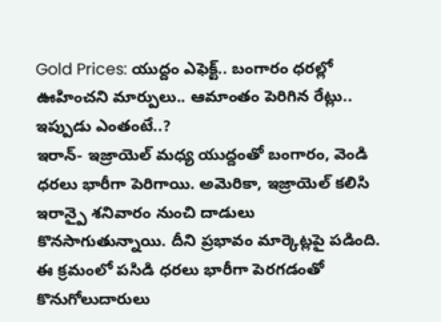Gold Prices: యుద్దం ఎఫెక్ట్.. బంగారం ధరల్లో ఊహించని మార్పులు.. ఆమాంతం పెరిగిన రేట్లు.. ఇప్పుడు ఎంతంటే..?
ఇరాన్- ఇజ్రాయెల్ మధ్య యుద్దంతో బంగారం, వెండి ధరలు భారీగా పెరిగాయి. అమెరికా, ఇజ్రాయెల్ కలిసి ఇరాన్పై శనివారం నుంచి దాడులు కొనసాగుతున్నాయి. దీని ప్రభావం మార్కెట్లపై పడింది. ఈ క్రమంలో పసిడి ధరలు భారీగా పెరగడంతో కొనుగోలుదారులు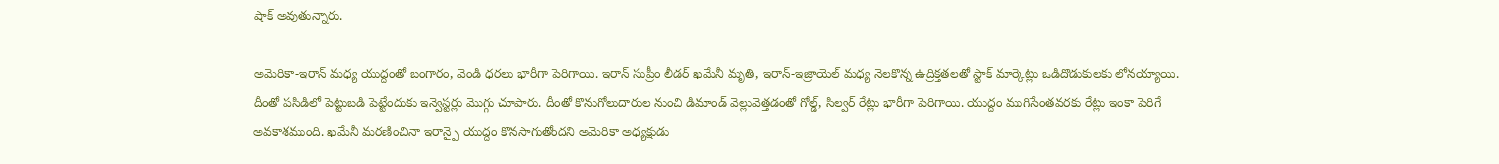షాక్ అవుతున్నారు.

అమెరికా-ఇరాన్ మధ్య యుద్దంతో బంగారం, వెండి ధరలు భారీగా పెరిగాయి. ఇరాన్ సుప్రీం లీడర్ ఖమేనీ మృతి, ఇరాన్-ఇజ్రాయెల్ మధ్య నెలకొన్న ఉద్రిక్తతలతో స్టాక్ మార్కెట్లు ఒడిదొడుకులకు లోనయ్యాయి. దీంతో పసిడిలో పెట్టుబడి పెట్టేందుకు ఇన్వెస్టర్లు మొగ్గు చూపారు. దీంతో కొనుగోలుదారుల నుంచి డిమాండ్ వెల్లువెత్తడంతో గోల్డ్, సిల్వర్ రేట్లు భారీగా పెరిగాయి. యుద్దం ముగిసేంతవరకు రేట్లు ఇంకా పెరిగే అవకాశముంది. ఖమేనీ మరణించినా ఇరాన్పై యుద్దం కొనసాగుతోందని అమెరికా అధ్యక్షుడు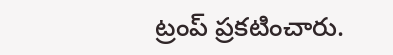ట్రంప్ ప్రకటించారు.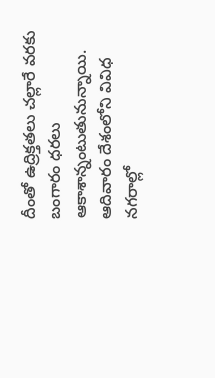దీంతో ఉద్రిక్తతలు చల్లారే వరకు బంగారం ధరలు ఆకాశాన్నంటుతునున్నాయి. ఆదివారం దేశంలోని వివిధ నగరాల్లో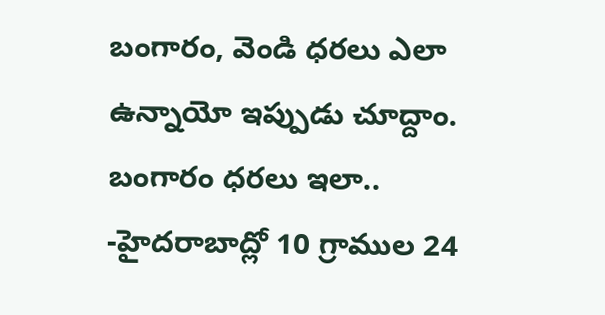బంగారం, వెండి ధరలు ఎలా ఉన్నాయో ఇప్పుడు చూద్దాం.
బంగారం ధరలు ఇలా..
-హైదరాబాద్లో 10 గ్రాముల 24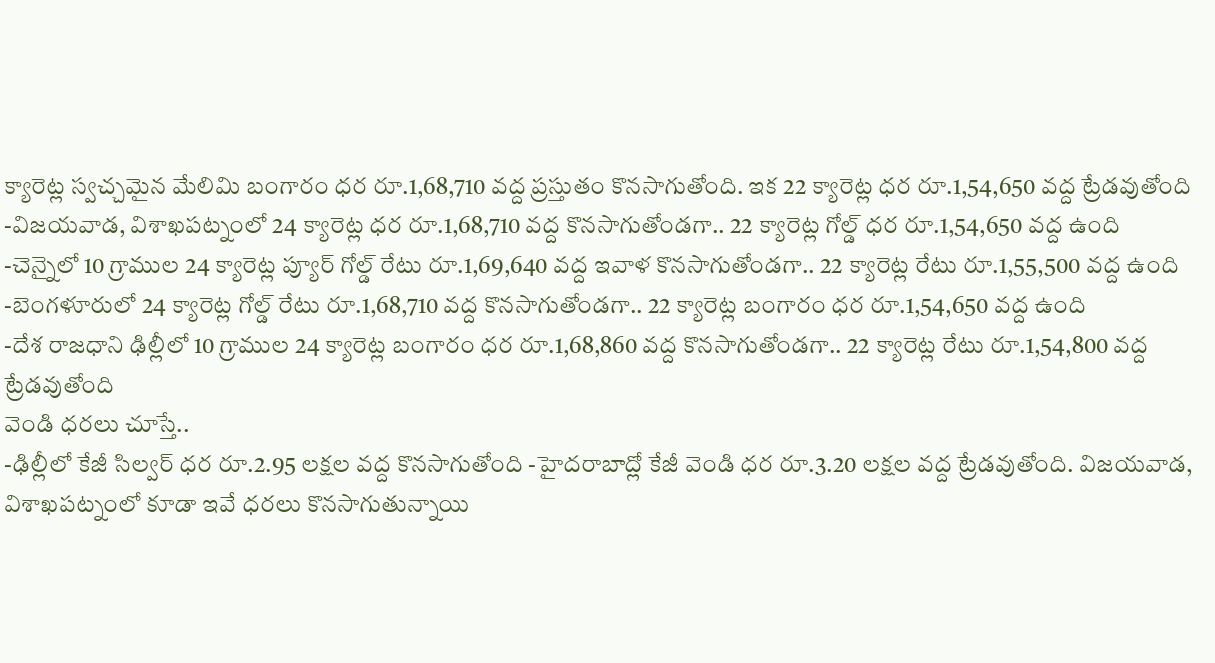క్యారెట్ల స్వచ్చమైన మేలిమి బంగారం ధర రూ.1,68,710 వద్ద ప్రస్తుతం కొనసాగుతోంది. ఇక 22 క్యారెట్ల ధర రూ.1,54,650 వద్ద ట్రేడవుతోంది
-విజయవాడ, విశాఖపట్నంలో 24 క్యారెట్ల ధర రూ.1,68,710 వద్ద కొనసాగుతోండగా.. 22 క్యారెట్ల గోల్డ్ ధర రూ.1,54,650 వద్ద ఉంది
-చెన్నైలో 10 గ్రాముల 24 క్యారెట్ల ప్యూర్ గోల్డ్ రేటు రూ.1,69,640 వద్ద ఇవాళ కొనసాగుతోండగా.. 22 క్యారెట్ల రేటు రూ.1,55,500 వద్ద ఉంది
-బెంగళూరులో 24 క్యారెట్ల గోల్డ్ రేటు రూ.1,68,710 వద్ద కొనసాగుతోండగా.. 22 క్యారెట్ల బంగారం ధర రూ.1,54,650 వద్ద ఉంది
-దేశ రాజధాని ఢిల్లీలో 10 గ్రాముల 24 క్యారెట్ల బంగారం ధర రూ.1,68,860 వద్ద కొనసాగుతోండగా.. 22 క్యారెట్ల రేటు రూ.1,54,800 వద్ద ట్రేడవుతోంది
వెండి ధరలు చూస్తే..
-ఢిల్లీలో కేజీ సిల్వర్ ధర రూ.2.95 లక్షల వద్ద కొనసాగుతోంది -హైదరాబాద్లో కేజీ వెండి ధర రూ.3.20 లక్షల వద్ద ట్రేడవుతోంది. విజయవాడ, విశాఖపట్నంలో కూడా ఇవే ధరలు కొనసాగుతున్నాయి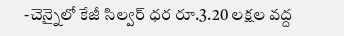-చెన్నైలో కేజీ సిల్వర్ ధర రూ.3.20 లక్షల వద్ద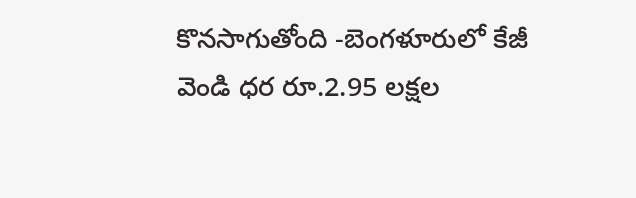కొనసాగుతోంది -బెంగళూరులో కేజీ వెండి ధర రూ.2.95 లక్షల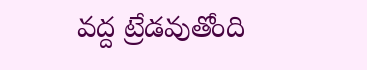వద్ద ట్రేడవుతోంది